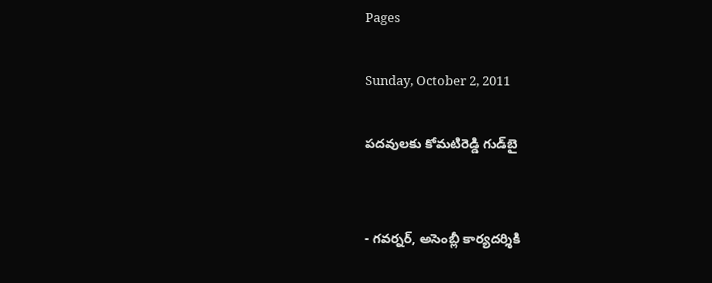Pages

Sunday, October 2, 2011

పదవులకు కోమటిరెడ్డి గుడ్‌బై


- గవర్నర్, అసెంబ్లీ కార్యదర్శికి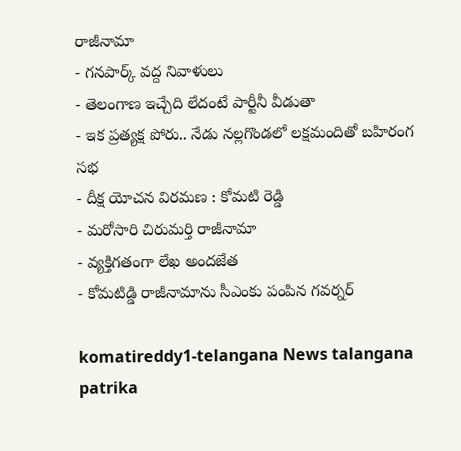రాజీనామా
- గనపార్క్ వద్ద నివాళులు
- తెలంగాణ ఇచ్చేది లేదంటే పార్టీనీ వీడుతా
- ఇక ప్రత్యక్ష పోరు.. నేడు నల్లగొండలో లక్షమందితో బహిరంగ సభ
- దీక్ష యోచన విరమణ : కోమటి రెడ్డి
- మరోసారి చిరుమర్తి రాజీనామా
- వ్యక్తిగతంగా లేఖ అందజేత
- కోమటిడ్డి రాజీనామాను సీఎంకు పంపిన గవర్నర్

komatireddy1-telangana News talangana patrika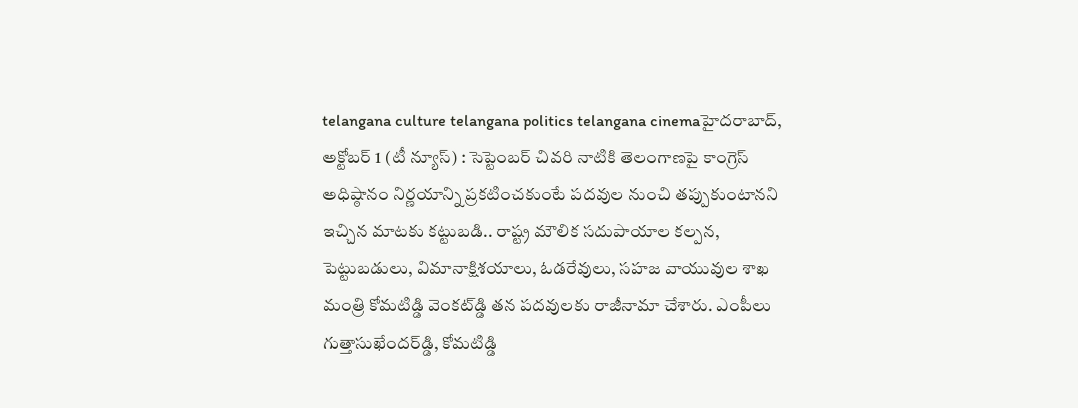telangana culture telangana politics telangana cinemaహైదరాబాద్, అక్టోబర్ 1 (టీ న్యూస్) : సెప్టెంబర్ చివరి నాటికి తెలంగాణపై కాంగ్రెస్ అధిష్ఠానం నిర్ణయాన్ని ప్రకటించకుంటే పదవుల నుంచి తప్పుకుంటానని ఇచ్చిన మాటకు కట్టుబడి.. రాష్ట్ర మౌలిక సదుపాయాల కల్పన, పెట్టుబడులు, విమానాక్షిశయాలు, ఓడరేవులు, సహజ వాయువుల శాఖ మంత్రి కోమటిడ్డి వెంకట్‌డ్డి తన పదవులకు రాజీనామా చేశారు. ఎంపీలు గుత్తాసుఖేందర్‌డ్డి, కోమటిడ్డి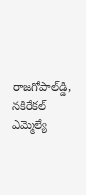రాజగోపాల్‌డ్డి, నకిరేకల్ ఎమ్మెల్యే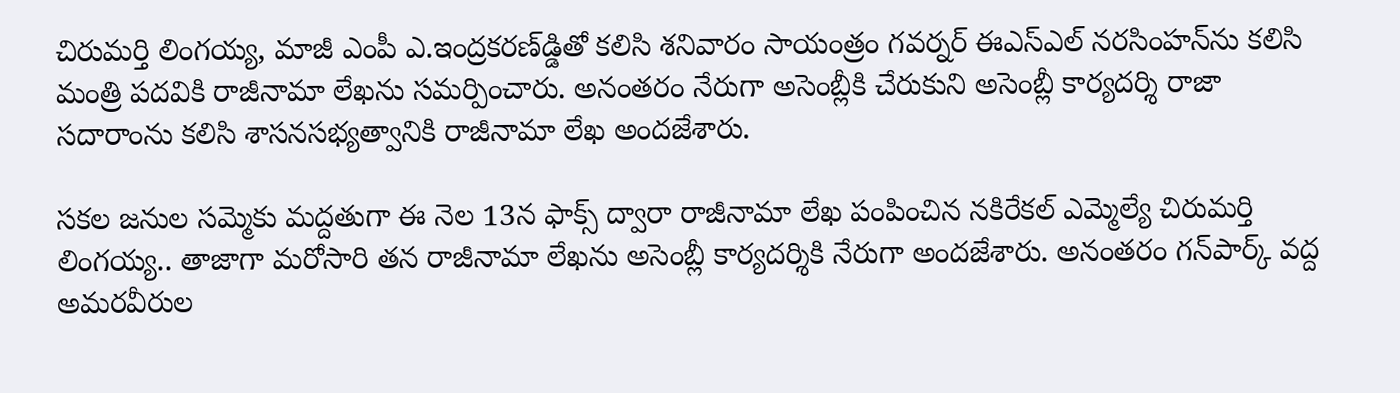చిరుమర్తి లింగయ్య, మాజీ ఎంపీ ఎ.ఇంద్రకరణ్‌డ్డితో కలిసి శనివారం సాయంత్రం గవర్నర్ ఈఎస్‌ఎల్ నరసింహన్‌ను కలిసి మంత్రి పదవికి రాజీనామా లేఖను సమర్పించారు. అనంతరం నేరుగా అసెంబ్లీకి చేరుకుని అసెంబ్లీ కార్యదర్శి రాజా సదారాంను కలిసి శాసనసభ్యత్వానికి రాజీనామా లేఖ అందజేశారు.

సకల జనుల సమ్మెకు మద్దతుగా ఈ నెల 13న ఫాక్స్ ద్వారా రాజీనామా లేఖ పంపించిన నకిరేకల్ ఎమ్మెల్యే చిరుమర్తి లింగయ్య.. తాజాగా మరోసారి తన రాజీనామా లేఖను అసెంబ్లీ కార్యదర్శికి నేరుగా అందజేశారు. అనంతరం గన్‌పార్క్ వద్ద అమరవీరుల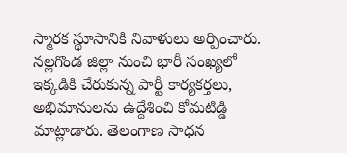స్మారక స్థూసానికి నివాళులు అర్పించారు. నల్లగొండ జిల్లా నుంచి భారీ సంఖ్యలో ఇక్కడికి చేరుకున్న పార్టీ కార్యకర్తలు, అభిమానులను ఉద్దేశించి కోమటిడ్డి మాట్లాడారు. తెలంగాణ సాధన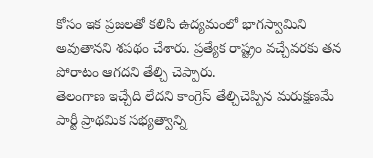కోసం ఇక ప్రజలతో కలిసి ఉద్యమంలో భాగస్వామిని అవుతానని శపథం చేశారు. ప్రత్యేక రాష్ట్రం వచ్చేవరకు తన పోరాటం ఆగదని తేల్చి చెప్పారు.
తెలంగాణ ఇచ్చేది లేదని కాంగ్రెస్ తేల్చిచెప్పిన మరుక్షణమే పార్టీ ప్రాథమిక సభ్యత్వాన్ని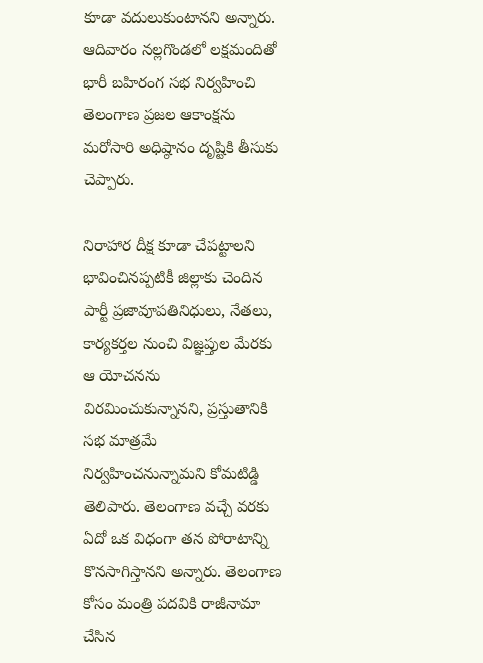కూడా వదులుకుంటానని అన్నారు. ఆదివారం నల్లగొండలో లక్షమందితో భారీ బహిరంగ సభ నిర్వహించి తెలంగాణ ప్రజల ఆకాంక్షను మరోసారి అధిష్ఠానం దృష్టికి తీసుకు చెప్పారు.

నిరాహార దీక్ష కూడా చేపట్టాలని భావించినప్పటికీ జిల్లాకు చెందిన పార్టీ ప్రజావూపతినిధులు, నేతలు, కార్యకర్తల నుంచి విజ్ఞప్తుల మేరకు ఆ యోచనను విరమించుకున్నానని, ప్రస్తుతానికి సభ మాత్రమే నిర్వహించనున్నామని కోమటిడ్డి తెలిపారు. తెలంగాణ వచ్చే వరకు ఏదో ఒక విధంగా తన పోరాటాన్ని కొనసాగిస్తానని అన్నారు. తెలంగాణ కోసం మంత్రి పదవికి రాజీనామా చేసిన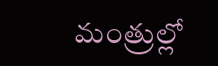మంత్రుల్లో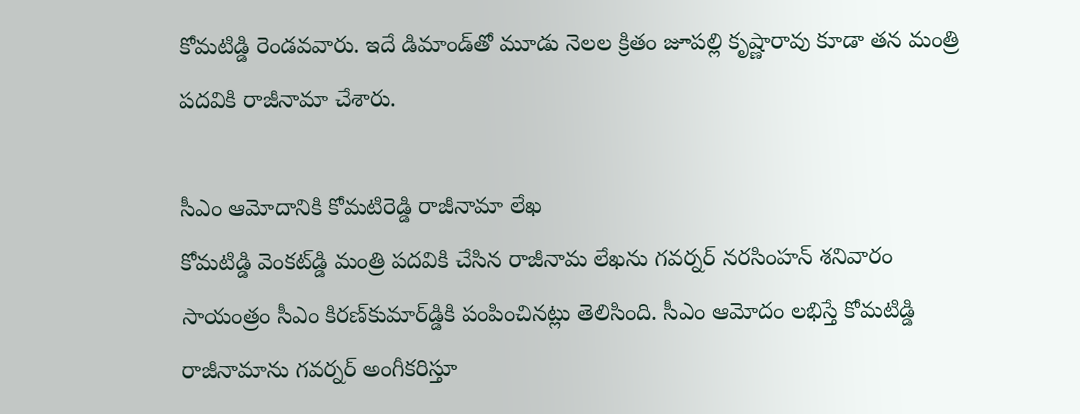కోమటిడ్డి రెండవవారు. ఇదే డిమాండ్‌తో మూడు నెలల క్రితం జూపల్లి కృష్ణారావు కూడా తన మంత్రి పదవికి రాజీనామా చేశారు.

సీఎం ఆమోదానికి కోమటిరెడ్డి రాజీనామా లేఖ
కోమటిడ్డి వెంకట్‌డ్డి మంత్రి పదవికి చేసిన రాజీనామ లేఖను గవర్నర్ నరసింహన్ శనివారం సాయంత్రం సీఎం కిరణ్‌కుమార్‌డ్డికి పంపించినట్లు తెలిసింది. సీఎం ఆమోదం లభిస్తే కోమటిడ్డి రాజీనామాను గవర్నర్ అంగీకరిస్తూ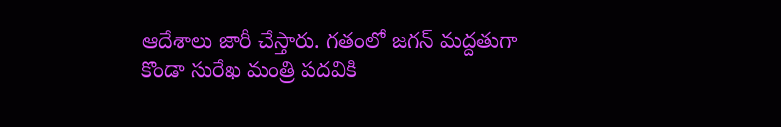ఆదేశాలు జారీ చేస్తారు. గతంలో జగన్ మద్దతుగా కొండా సురేఖ మంత్రి పదవికి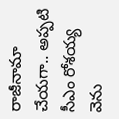రాజీనామా చేయగా.. అప్పటి సీఎం రోశయ్య వెను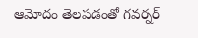ఆమోదం తెలపడంతో గవర్నర్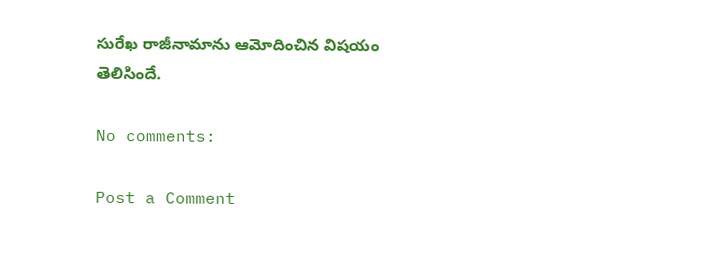సురేఖ రాజీనామాను ఆమోదించిన విషయం తెలిసిందే.

No comments:

Post a Comment